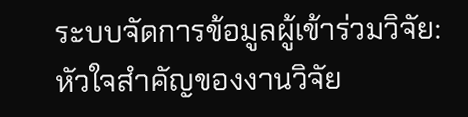ระบบจัดการข้อมูลผู้เข้าร่วมวิจัย: หัวใจสำคัญของงานวิจัย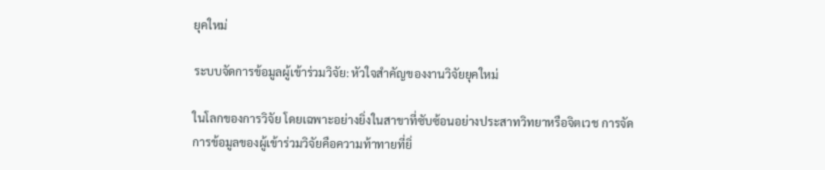ยุคใหม่

ระบบจัดการข้อมูลผู้เข้าร่วมวิจัย: หัวใจสำคัญของงานวิจัยยุคใหม่

ในโลกของการวิจัย โดยเฉพาะอย่างยิ่งในสาขาที่ซับซ้อนอย่างประสาทวิทยาหรือจิตเวช การจัดการข้อมูลของผู้เข้าร่วมวิจัยคือความท้าทายที่ยิ่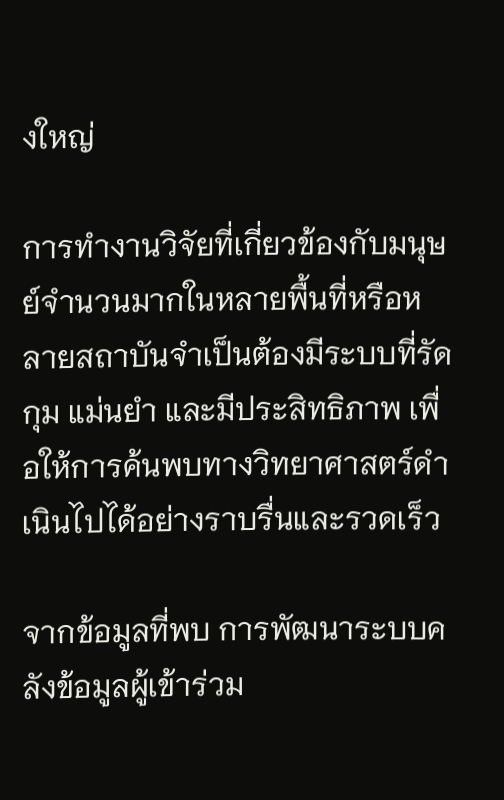งใหญ่

การทำงานวิจัยที่เกี่ยวข้องกับมนุษย์จำนวนมากในหลายพื้นที่หรือหลายสถาบันจำเป็นต้องมีระบบที่รัดกุม แม่นยำ และมีประสิทธิภาพ เพื่อให้การค้นพบทางวิทยาศาสตร์ดำเนินไปได้อย่างราบรื่นและรวดเร็ว

จากข้อมูลที่พบ การพัฒนาระบบคลังข้อมูลผู้เข้าร่วม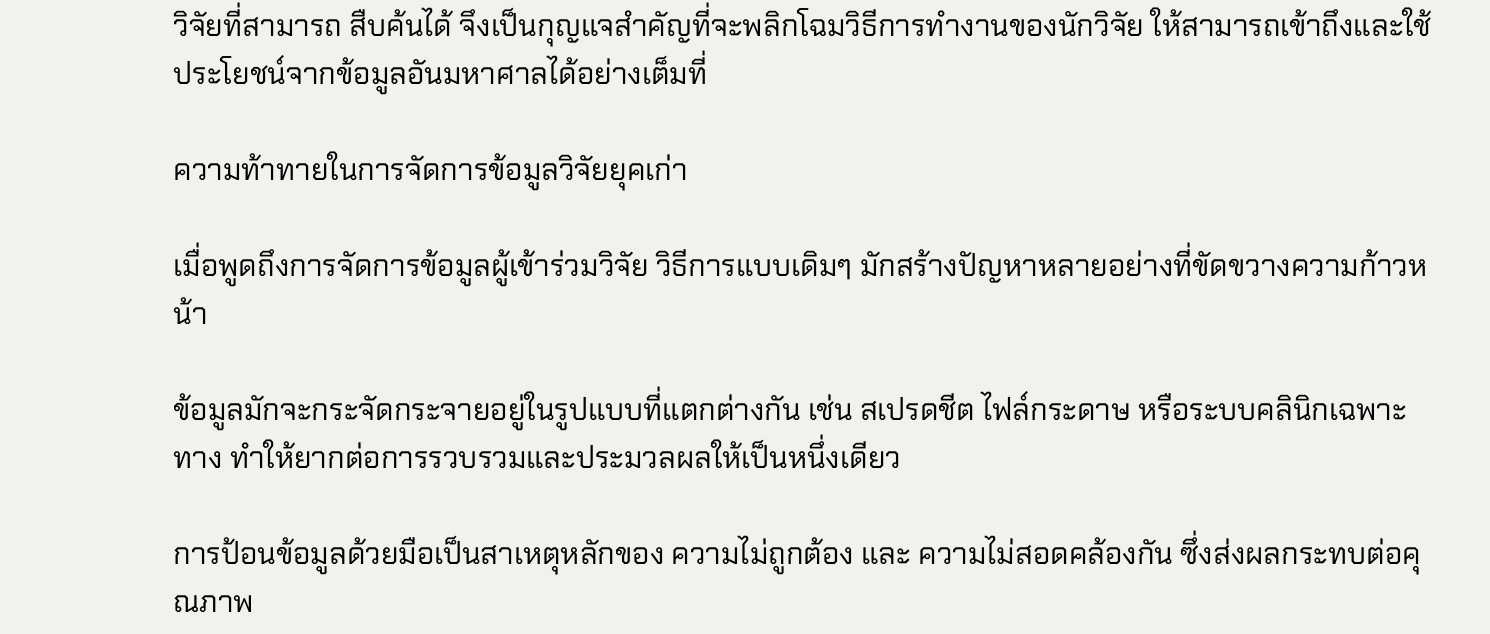วิจัยที่สามารถ สืบค้นได้ จึงเป็นกุญแจสำคัญที่จะพลิกโฉมวิธีการทำงานของนักวิจัย ให้สามารถเข้าถึงและใช้ประโยชน์จากข้อมูลอันมหาศาลได้อย่างเต็มที่

ความท้าทายในการจัดการข้อมูลวิจัยยุคเก่า

เมื่อพูดถึงการจัดการข้อมูลผู้เข้าร่วมวิจัย วิธีการแบบเดิมๆ มักสร้างปัญหาหลายอย่างที่ขัดขวางความก้าวหน้า

ข้อมูลมักจะกระจัดกระจายอยู่ในรูปแบบที่แตกต่างกัน เช่น สเปรดชีต ไฟล์กระดาษ หรือระบบคลินิกเฉพาะทาง ทำให้ยากต่อการรวบรวมและประมวลผลให้เป็นหนึ่งเดียว

การป้อนข้อมูลด้วยมือเป็นสาเหตุหลักของ ความไม่ถูกต้อง และ ความไม่สอดคล้องกัน ซึ่งส่งผลกระทบต่อคุณภาพ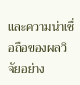และความน่าเชื่อถือของผลวิจัยอย่าง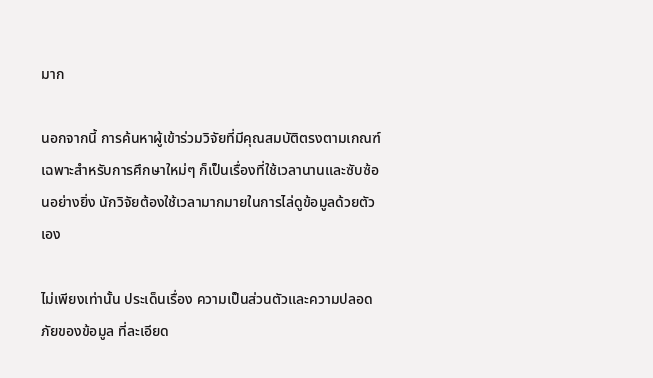มาก

นอกจากนี้ การค้นหาผู้เข้าร่วมวิจัยที่มีคุณสมบัติตรงตามเกณฑ์เฉพาะสำหรับการศึกษาใหม่ๆ ก็เป็นเรื่องที่ใช้เวลานานและซับซ้อนอย่างยิ่ง นักวิจัยต้องใช้เวลามากมายในการไล่ดูข้อมูลด้วยตัวเอง

ไม่เพียงเท่านั้น ประเด็นเรื่อง ความเป็นส่วนตัวและความปลอดภัยของข้อมูล ที่ละเอียด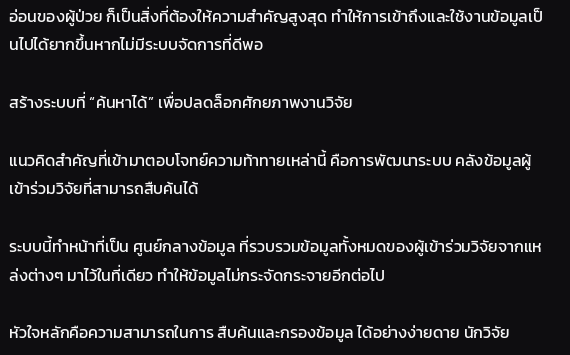อ่อนของผู้ป่วย ก็เป็นสิ่งที่ต้องให้ความสำคัญสูงสุด ทำให้การเข้าถึงและใช้งานข้อมูลเป็นไปได้ยากขึ้นหากไม่มีระบบจัดการที่ดีพอ

สร้างระบบที่ “ค้นหาได้” เพื่อปลดล็อกศักยภาพงานวิจัย

แนวคิดสำคัญที่เข้ามาตอบโจทย์ความท้าทายเหล่านี้ คือการพัฒนาระบบ คลังข้อมูลผู้เข้าร่วมวิจัยที่สามารถสืบค้นได้

ระบบนี้ทำหน้าที่เป็น ศูนย์กลางข้อมูล ที่รวบรวมข้อมูลทั้งหมดของผู้เข้าร่วมวิจัยจากแหล่งต่างๆ มาไว้ในที่เดียว ทำให้ข้อมูลไม่กระจัดกระจายอีกต่อไป

หัวใจหลักคือความสามารถในการ สืบค้นและกรองข้อมูล ได้อย่างง่ายดาย นักวิจัย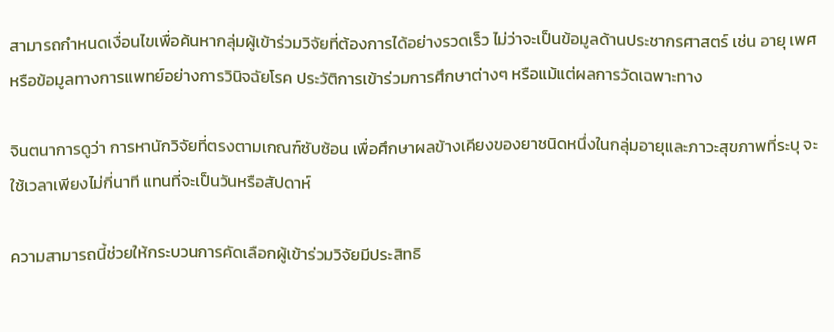สามารถกำหนดเงื่อนไขเพื่อค้นหากลุ่มผู้เข้าร่วมวิจัยที่ต้องการได้อย่างรวดเร็ว ไม่ว่าจะเป็นข้อมูลด้านประชากรศาสตร์ เช่น อายุ เพศ หรือข้อมูลทางการแพทย์อย่างการวินิจฉัยโรค ประวัติการเข้าร่วมการศึกษาต่างๆ หรือแม้แต่ผลการวัดเฉพาะทาง

จินตนาการดูว่า การหานักวิจัยที่ตรงตามเกณฑ์ซับซ้อน เพื่อศึกษาผลข้างเคียงของยาชนิดหนึ่งในกลุ่มอายุและภาวะสุขภาพที่ระบุ จะใช้เวลาเพียงไม่กี่นาที แทนที่จะเป็นวันหรือสัปดาห์

ความสามารถนี้ช่วยให้กระบวนการคัดเลือกผู้เข้าร่วมวิจัยมีประสิทธิ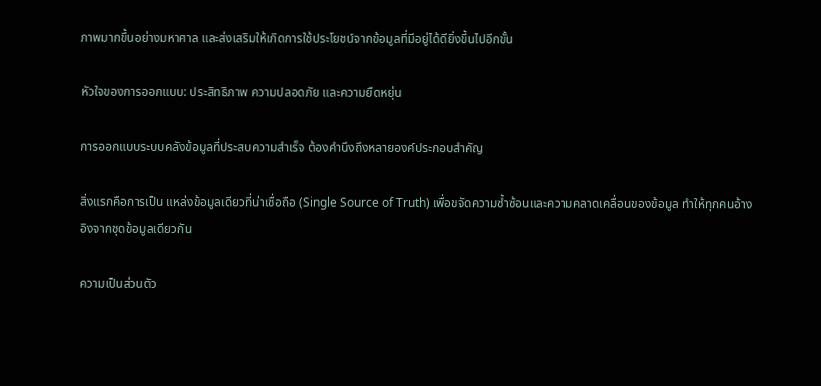ภาพมากขึ้นอย่างมหาศาล และส่งเสริมให้เกิดการใช้ประโยชน์จากข้อมูลที่มีอยู่ได้ดียิ่งขึ้นไปอีกขั้น

หัวใจของการออกแบบ: ประสิทธิภาพ ความปลอดภัย และความยืดหยุ่น

การออกแบบระบบคลังข้อมูลที่ประสบความสำเร็จ ต้องคำนึงถึงหลายองค์ประกอบสำคัญ

สิ่งแรกคือการเป็น แหล่งข้อมูลเดียวที่น่าเชื่อถือ (Single Source of Truth) เพื่อขจัดความซ้ำซ้อนและความคลาดเคลื่อนของข้อมูล ทำให้ทุกคนอ้างอิงจากชุดข้อมูลเดียวกัน

ความเป็นส่วนตัว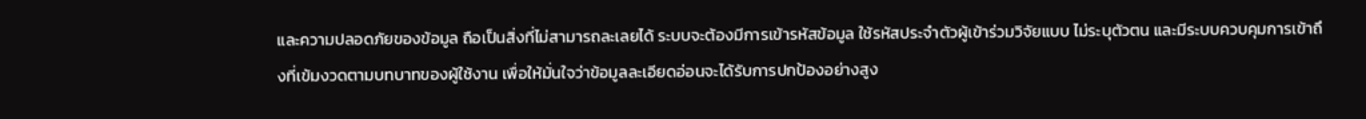และความปลอดภัยของข้อมูล ถือเป็นสิ่งที่ไม่สามารถละเลยได้ ระบบจะต้องมีการเข้ารหัสข้อมูล ใช้รหัสประจำตัวผู้เข้าร่วมวิจัยแบบ ไม่ระบุตัวตน และมีระบบควบคุมการเข้าถึงที่เข้มงวดตามบทบาทของผู้ใช้งาน เพื่อให้มั่นใจว่าข้อมูลละเอียดอ่อนจะได้รับการปกป้องอย่างสูง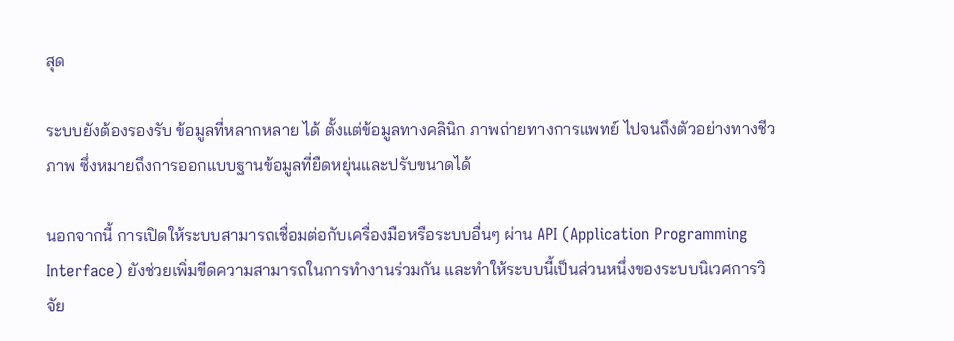สุด

ระบบยังต้องรองรับ ข้อมูลที่หลากหลาย ได้ ตั้งแต่ข้อมูลทางคลินิก ภาพถ่ายทางการแพทย์ ไปจนถึงตัวอย่างทางชีวภาพ ซึ่งหมายถึงการออกแบบฐานข้อมูลที่ยืดหยุ่นและปรับขนาดได้

นอกจากนี้ การเปิดให้ระบบสามารถเชื่อมต่อกับเครื่องมือหรือระบบอื่นๆ ผ่าน API (Application Programming Interface) ยังช่วยเพิ่มขีดความสามารถในการทำงานร่วมกัน และทำให้ระบบนี้เป็นส่วนหนึ่งของระบบนิเวศการวิจัย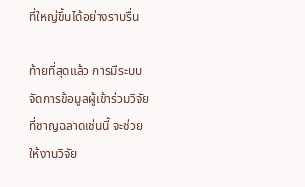ที่ใหญ่ขึ้นได้อย่างราบรื่น

ท้ายที่สุดแล้ว การมีระบบจัดการข้อมูลผู้เข้าร่วมวิจัยที่ชาญฉลาดเช่นนี้ จะช่วยให้งานวิจัย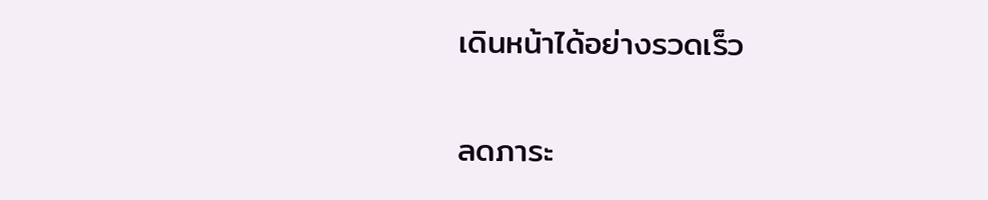เดินหน้าได้อย่างรวดเร็ว

ลดภาระ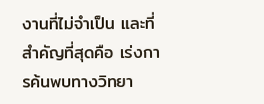งานที่ไม่จำเป็น และที่สำคัญที่สุดคือ เร่งการค้นพบทางวิทยา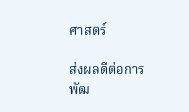ศาสตร์

ส่งผลดีต่อการพัฒ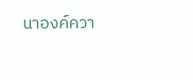นาองค์ควา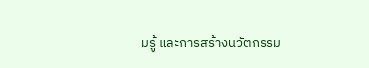มรู้ และการสร้างนวัตกรรม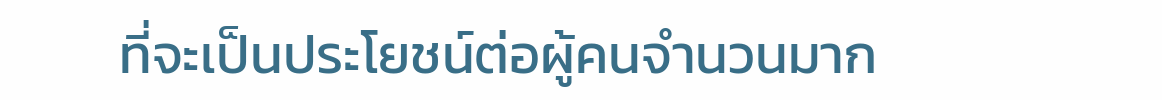ที่จะเป็นประโยชน์ต่อผู้คนจำนวนมาก